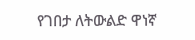የገበታ ለትውልድ ዋነኛ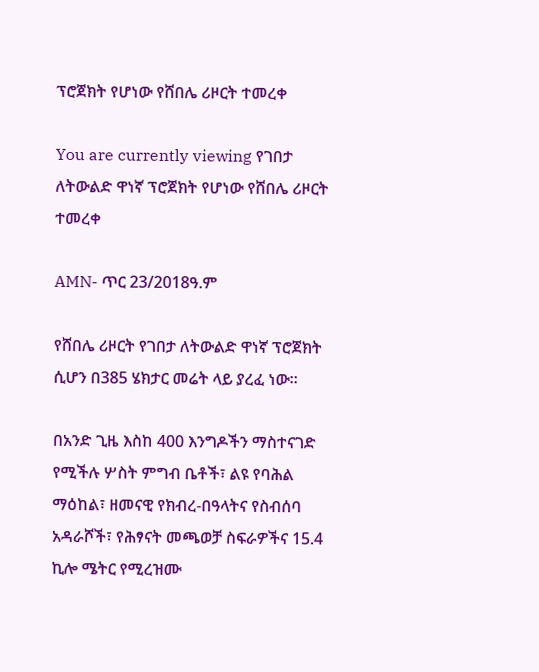ፕሮጀክት የሆነው የሸበሌ ሪዞርት ተመረቀ

You are currently viewing የገበታ ለትውልድ ዋነኛ ፕሮጀክት የሆነው የሸበሌ ሪዞርት ተመረቀ

AMN- ጥር 23/2018ዓ.ም

የሸበሌ ሪዞርት የገበታ ለትውልድ ዋነኛ ፕሮጀክት ሲሆን በ385 ሄክታር መሬት ላይ ያረፈ ነው፡፡

በአንድ ጊዜ እስከ 400 እንግዶችን ማስተናገድ የሚችሉ ሦስት ምግብ ቤቶች፣ ልዩ የባሕል ማዕከል፣ ዘመናዊ የክብረ-በዓላትና የስብሰባ አዳራሾች፣ የሕፃናት መጫወቻ ስፍራዎችና 15.4 ኪሎ ሜትር የሚረዝሙ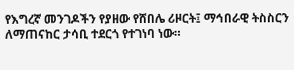የእግረኛ መንገዶችን የያዘው የሸበሌ ሪዞርት፤ ማኅበራዊ ትስስርን ለማጠናከር ታሳቢ ተደርጎ የተገነባ ነው።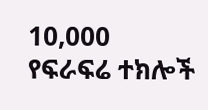10,000 የፍራፍሬ ተክሎች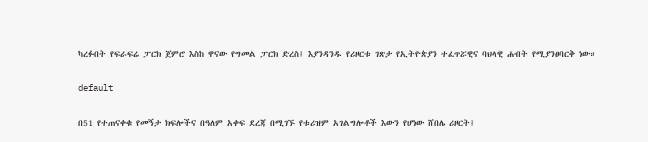ካረፉበት የፍራፍሬ ፓርክ ጀምሮ እስከ ዋናው የግመል ፓርክ ድረስ፤ እያንዳንዱ የሪዞርቱ ገጽታ የኢትዮጵያን ተፈጥሯዊና ባህላዊ ሐብት የሚያንፀባርቅ ነው።

default

በ51 የተጠናቀቁ የመኝታ ክፍሎችና በዓለም አቀፍ ደረጃ በሚገኙ የቱሪዝም አገልግሎቶች እውን የሆነው ሸበሌ ሪዞርት፤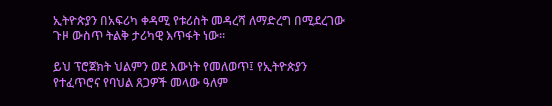ኢትዮጵያን በአፍሪካ ቀዳሚ የቱሪስት መዳረሻ ለማድረግ በሚደረገው ጉዞ ውስጥ ትልቅ ታሪካዊ እጥፋት ነው።

ይህ ፕሮጀክት ህልምን ወደ እውነት የመለወጥ፤ የኢትዮጵያን የተፈጥሮና የባህል ጸጋዎች መላው ዓለም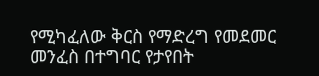የሚካፈለው ቅርስ የማድረግ የመደመር መንፈስ በተግባር የታየበት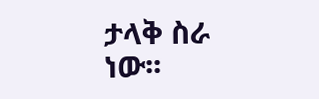ታላቅ ስራ ነው፡፡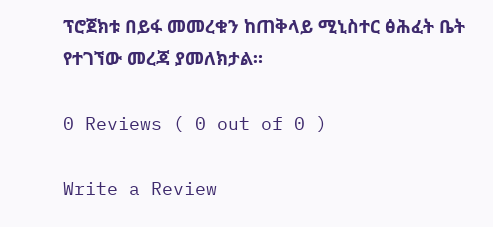ፕሮጀክቱ በይፋ መመረቁን ከጠቅላይ ሚኒስተር ፅሕፈት ቤት የተገኘው መረጃ ያመለክታል።

0 Reviews ( 0 out of 0 )

Write a Review